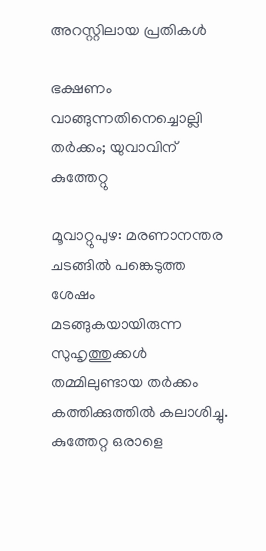അറസ്റ്റിലായ പ്രതികൾ

ഭക്ഷണം വാങ്ങുന്നതിനെച്ചൊല്ലി തർക്കം; യുവാവിന് കുത്തേറ്റു

മൂവാറ്റുപുഴ: മരണാനന്തര ചടങ്ങിൽ പങ്കെടുത്ത ശേഷം മടങ്ങുകയായിരുന്ന സുഹൃത്തുക്കൾ തമ്മിലുണ്ടായ തർക്കം കത്തിക്കുത്തിൽ കലാശിച്ചു. കുത്തേറ്റ ഒരാളെ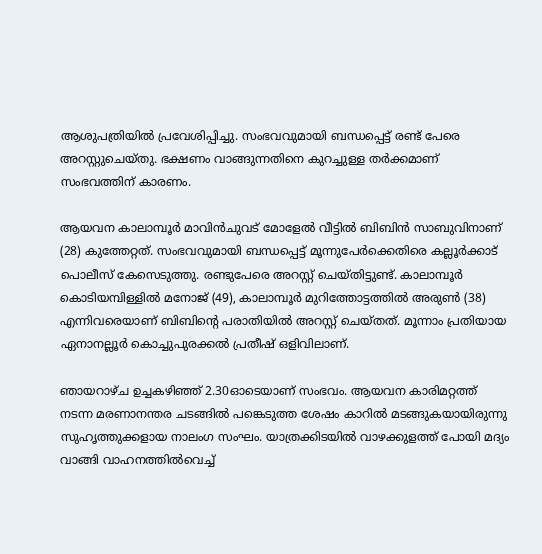ആശുപത്രിയിൽ പ്രവേശിപ്പിച്ചു. സംഭവവുമായി ബന്ധപ്പെട്ട് രണ്ട് പേരെ അറസ്റ്റുചെയ്തു. ഭക്ഷണം വാങ്ങുന്നതിനെ കുറച്ചുള്ള തർക്കമാണ് സംഭവത്തിന് കാരണം.

ആയവന കാലാമ്പൂർ മാവിൻചുവട് മോളേൽ വീട്ടിൽ ബിബിൻ സാബുവിനാണ് (28) കുത്തേറ്റത്. സംഭവവുമായി ബന്ധപ്പെട്ട് മൂന്നുപേർക്കെതിരെ കല്ലൂർക്കാട് പൊലീസ് കേസെടുത്തു. രണ്ടുപേരെ അറസ്റ്റ് ചെയ്തിട്ടുണ്ട്. കാലാമ്പൂർ കൊടിയമ്പിള്ളിൽ മനോജ് (49), കാലാമ്പൂർ മുറിത്തോട്ടത്തിൽ അരുൺ (38) എന്നിവരെയാണ് ബിബിന്റെ പരാതിയിൽ അറസ്റ്റ് ചെയ്തത്. മൂന്നാം പ്രതിയായ ഏനാനല്ലൂർ കൊച്ചുപുരക്കൽ പ്രതീഷ് ഒളിവിലാണ്.

ഞായറാഴ്ച ഉച്ചകഴിഞ്ഞ് 2.30ഓടെയാണ് സംഭവം. ആയവന കാരിമറ്റത്ത് നടന്ന മരണാനന്തര ചടങ്ങിൽ പങ്കെടുത്ത ശേഷം കാറിൽ മടങ്ങുകയായിരുന്നു സുഹൃത്തുക്കളായ നാലംഗ സംഘം. യാത്രക്കിടയിൽ വാഴക്കുളത്ത് പോയി മദ്യം വാങ്ങി വാഹനത്തിൽവെച്ച്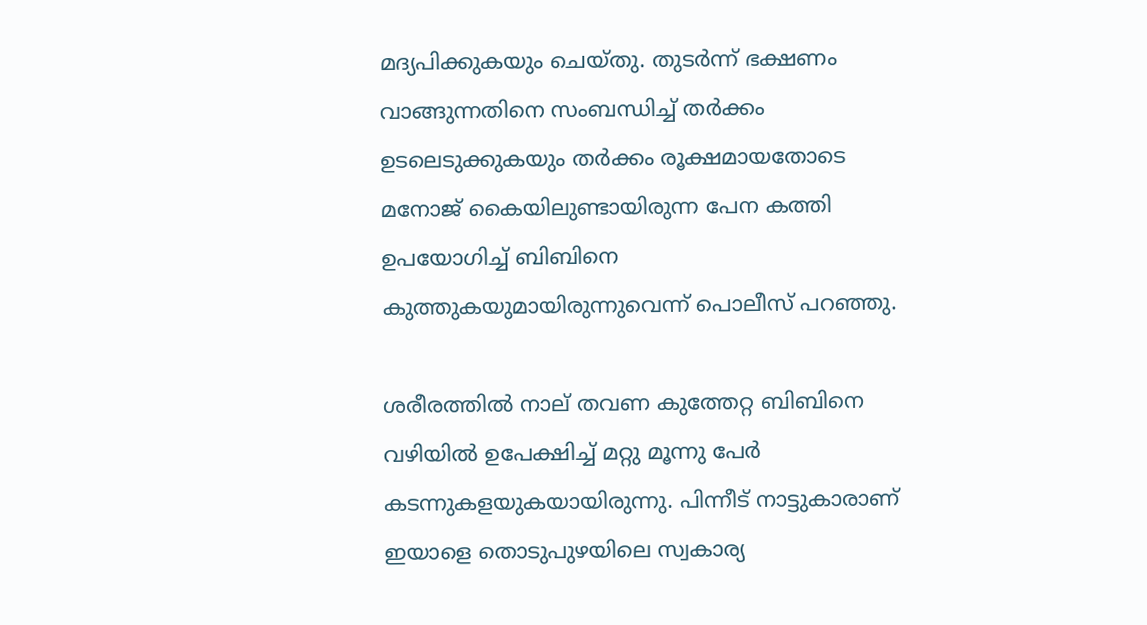മദ്യപിക്കുകയും ചെയ്തു. തുടർന്ന് ഭക്ഷണം വാങ്ങുന്നതിനെ സംബന്ധിച്ച് തർക്കം ഉടലെടുക്കുകയും തർക്കം രൂക്ഷമായതോടെ മനോജ് കൈയിലുണ്ടായിരുന്ന പേന കത്തി ഉപയോഗിച്ച് ബിബിനെ കുത്തുകയുമായിരുന്നുവെന്ന് പൊലീസ് പറഞ്ഞു.

ശരീരത്തിൽ നാല് തവണ കുത്തേറ്റ ബിബിനെ വഴിയിൽ ഉപേക്ഷിച്ച് മറ്റു മൂന്നു പേർ കടന്നുകളയുകയായിരുന്നു. പിന്നീട് നാട്ടുകാരാണ് ഇയാളെ തൊടുപുഴയിലെ സ്വകാര്യ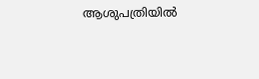ആശുപത്രിയിൽ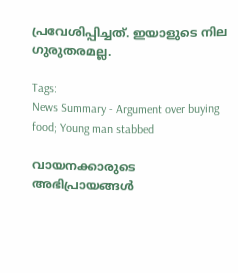പ്രവേശിപ്പിച്ചത്. ഇയാളുടെ നില ഗുരുതരമല്ല.

Tags:
News Summary - Argument over buying food; Young man stabbed

വായനക്കാരുടെ അഭിപ്രായങ്ങള്‍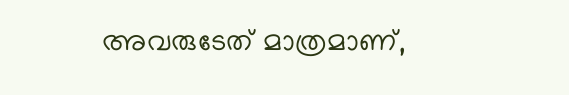അവരുടേത് മാത്രമാണ്,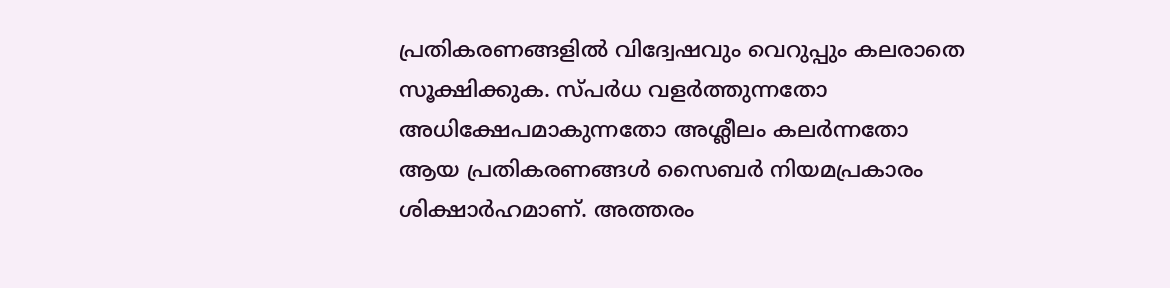പ്രതികരണങ്ങളിൽ വിദ്വേഷവും വെറുപ്പും കലരാതെ സൂക്ഷിക്കുക. സ്പർധ വളർത്തുന്നതോ അധിക്ഷേപമാകുന്നതോ അശ്ലീലം കലർന്നതോ ആയ പ്രതികരണങ്ങൾ സൈബർ നിയമപ്രകാരം ശിക്ഷാർഹമാണ്. അത്തരം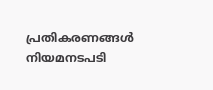പ്രതികരണങ്ങൾ നിയമനടപടി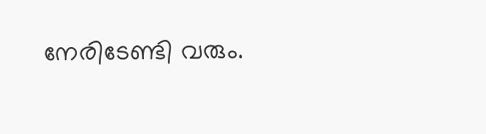നേരിടേണ്ടി വരും.